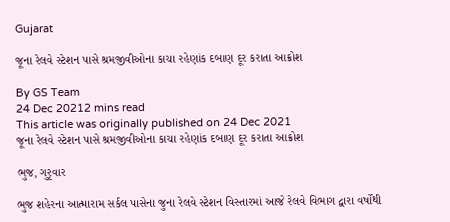Gujarat

જૂના રેલવે સ્ટેશન પાસે શ્રમજીવીઓના કાચા રહેણાંક દબાણ દૂર કરાતા આક્રોશ

By GS Team
24 Dec 20212 mins read
This article was originally published on 24 Dec 2021
જૂના રેલવે સ્ટેશન પાસે શ્રમજીવીઓના કાચા રહેણાંક દબાણ દૂર કરાતા આક્રોશ

ભુજ, ગુરૃવાર

ભુજ શહેરના આત્મારામ સર્કલ પાસેના જુના રેલવે સ્ટેશન વિસ્તારમાં આજે રેલવે વિભાગ દ્વારા વર્ષોથી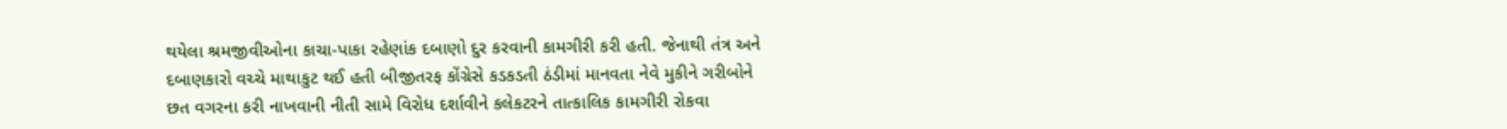થયેલા શ્રમજીવીઓના કાચા-પાકા રહેણાંક દબાણો દુર કરવાની કામગીરી કરી હતી. જેનાથી તંત્ર અને દબાણકારો વચ્ચે માથાકુટ થઈ હતી બીજીતરફ કોંગ્રેસે કડકડતી ઠંડીમાં માનવતા નેવે મુકીને ગરીબોને છત વગરના કરી નાખવાની નીતી સામે વિરોધ દર્શાવીને કલેકટરને તાત્કાલિક કામગીરી રોકવા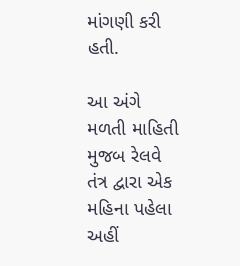માંગણી કરી હતી.

આ અંગે મળતી માહિતી મુજબ રેલવે તંત્ર દ્વારા એક મહિના પહેલા અહીં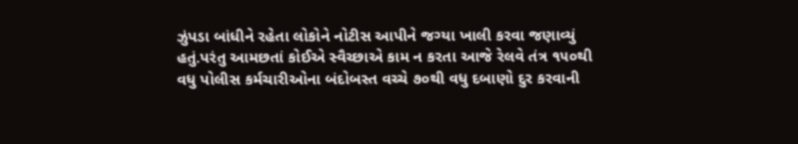ઝુંપડા બાંધીને રહેતા લોકોને નોટીસ આપીને જગ્યા ખાલી કરવા જણાવ્યું હતું.પરંતુ આમછતાં કોઈએ સ્વૈચ્છાએ કામ ન કરતા આજે રેલવે તંત્ર ૧૫૦થી વધુ પોલીસ કર્મચારીઓના બંદોબસ્ત વચ્ચે ૭૦થી વધુ દબાણો દુર કરવાની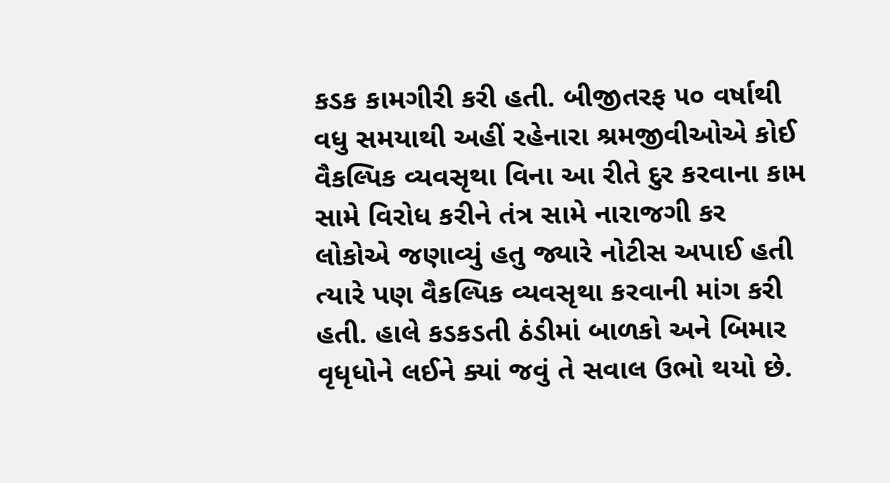કડક કામગીરી કરી હતી. બીજીતરફ ૫૦ વર્ષાથી વધુ સમયાથી અહીં રહેનારા શ્રમજીવીઓએ કોઈ વૈકલ્પિક વ્યવસૃથા વિના આ રીતે દુર કરવાના કામ સામે વિરોધ કરીને તંત્ર સામે નારાજગી કર લોકોએ જણાવ્યું હતુ જ્યારે નોટીસ અપાઈ હતી ત્યારે પણ વૈકલ્પિક વ્યવસૃથા કરવાની માંગ કરી હતી. હાલે કડકડતી ઠંડીમાં બાળકો અને બિમાર વૃધૃધોને લઈને ક્યાં જવું તે સવાલ ઉભો થયો છે.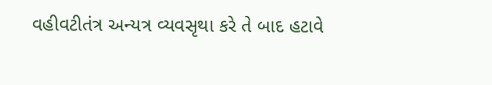વહીવટીતંત્ર અન્યત્ર વ્યવસૃથા કરે તે બાદ હટાવે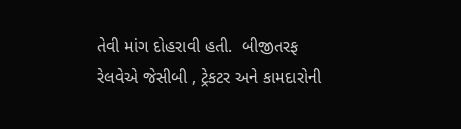તેવી માંગ દોહરાવી હતી.  બીજીતરફ રેલવેએ જેસીબી , ટ્રેકટર અને કામદારોની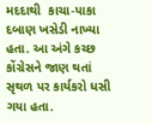મદદાથી  કાચા-પાકા દબાણ ખસેડી નાખ્યા હતા. આ અંગે કચ્છ કોંગ્રેસને જાણ થતાં સૃથળ પર કાર્યકરો ધસી ગયા હતા.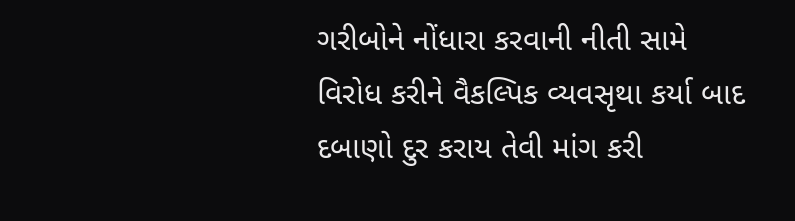ગરીબોને નોંધારા કરવાની નીતી સામે વિરોધ કરીને વૈકલ્પિક વ્યવસૃથા કર્યા બાદ દબાણો દુર કરાય તેવી માંગ કરી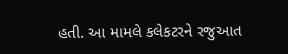હતી. આ મામલે કલેકટરને રજુઆત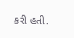કરી હતી.